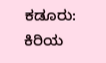ಕಡೂರು: ಕಿರಿಯ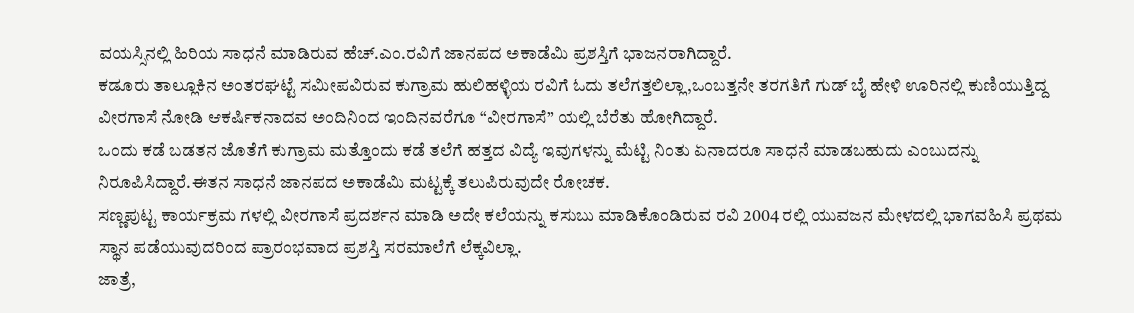ವಯಸ್ಸಿನಲ್ಲಿ ಹಿರಿಯ ಸಾಧನೆ ಮಾಡಿರುವ ಹೆಚ್.ಎಂ.ರವಿಗೆ ಜಾನಪದ ಅಕಾಡೆಮಿ ಪ್ರಶಸ್ತಿಗೆ ಭಾಜನರಾಗಿದ್ದಾರೆ.
ಕಡೂರು ತಾಲ್ಲೂಕಿನ ಅಂತರಘಟ್ಟೆ ಸಮೀಪವಿರುವ ಕುಗ್ರಾಮ ಹುಲಿಹಳ್ಳಿಯ ರವಿಗೆ ಓದು ತಲೆಗತ್ತಲಿಲ್ಲಾ,ಒಂಬತ್ತನೇ ತರಗತಿಗೆ ಗುಡ್ ಬೈ ಹೇಳಿ ಊರಿನಲ್ಲಿ ಕುಣಿಯುತ್ತಿದ್ದ ವೀರಗಾಸೆ ನೋಡಿ ಆಕರ್ಷಿಕನಾದವ ಅಂದಿನಿಂದ ಇಂದಿನವರೆಗೂ “ವೀರಗಾಸೆ” ಯಲ್ಲಿ ಬೆರೆತು ಹೋಗಿದ್ದಾರೆ.
ಒಂದು ಕಡೆ ಬಡತನ ಜೊತೆಗೆ ಕುಗ್ರಾಮ ಮತ್ತೊಂದು ಕಡೆ ತಲೆಗೆ ಹತ್ತದ ವಿದ್ಯೆ ಇವುಗಳನ್ನು ಮೆಟ್ಟಿ ನಿಂತು ಏನಾದರೂ ಸಾಧನೆ ಮಾಡಬಹುದು ಎಂಬುದನ್ನು ನಿರೂಪಿಸಿದ್ದಾರೆ.ಈತನ ಸಾಧನೆ ಜಾನಪದ ಅಕಾಡೆಮಿ ಮಟ್ಟಕ್ಕೆ ತಲುಪಿರುವುದೇ ರೋಚಕ.
ಸಣ್ಣಪುಟ್ಟ ಕಾರ್ಯಕ್ರಮ ಗಳಲ್ಲಿ ವೀರಗಾಸೆ ಪ್ರದರ್ಶನ ಮಾಡಿ ಅದೇ ಕಲೆಯನ್ನು ಕಸುಬು ಮಾಡಿಕೊಂಡಿರುವ ರವಿ 2004 ರಲ್ಲಿ ಯುವಜನ ಮೇಳದಲ್ಲಿ ಭಾಗವಹಿಸಿ ಪ್ರಥಮ ಸ್ಥಾನ ಪಡೆಯುವುದರಿಂದ ಪ್ರಾರಂಭವಾದ ಪ್ರಶಸ್ತಿ ಸರಮಾಲೆಗೆ ಲೆಕ್ಕವಿಲ್ಲಾ.
ಜಾತ್ರೆ,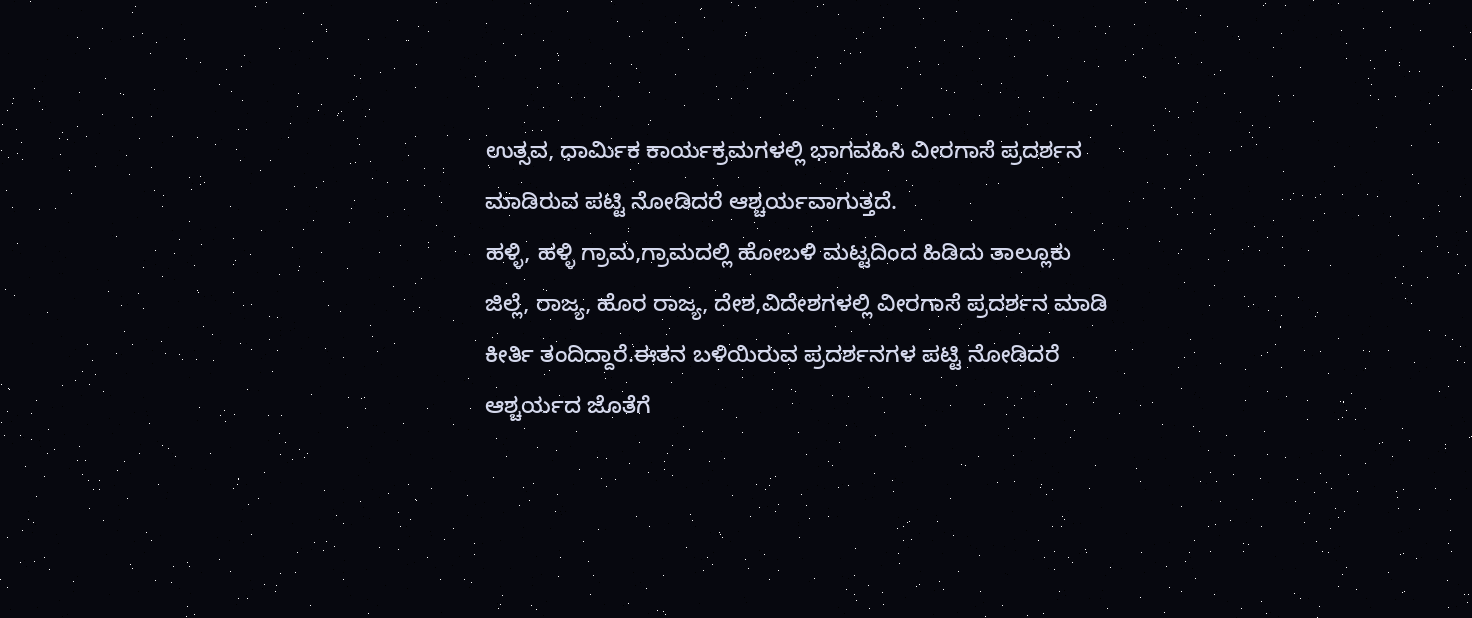ಉತ್ಸವ, ಧಾರ್ಮಿಕ ಕಾರ್ಯಕ್ರಮಗಳಲ್ಲಿ ಭಾಗವಹಿಸಿ ವೀರಗಾಸೆ ಪ್ರದರ್ಶನ ಮಾಡಿರುವ ಪಟ್ಟಿ ನೋಡಿದರೆ ಆಶ್ಚರ್ಯವಾಗುತ್ತದೆ.
ಹಳ್ಳಿ, ಹಳ್ಳಿ ಗ್ರಾಮ,ಗ್ರಾಮದಲ್ಲಿ ಹೋಬಳಿ ಮಟ್ಟದಿಂದ ಹಿಡಿದು ತಾಲ್ಲೂಕು ಜಿಲ್ಲೆ, ರಾಜ್ಯ, ಹೊರ ರಾಜ್ಯ, ದೇಶ,ವಿದೇಶಗಳಲ್ಲಿ ವೀರಗಾಸೆ ಪ್ರದರ್ಶನ ಮಾಡಿ ಕೀರ್ತಿ ತಂದಿದ್ದಾರೆ.ಈತನ ಬಳಿಯಿರುವ ಪ್ರದರ್ಶನಗಳ ಪಟ್ಟಿ ನೋಡಿದರೆ ಆಶ್ಚರ್ಯದ ಜೊತೆಗೆ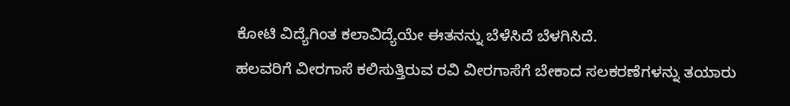ಕೋಟಿ ವಿದ್ಯೆಗಿಂತ ಕಲಾವಿದ್ಯೆಯೇ ಈತನನ್ನು ಬೆಳೆಸಿದೆ ಬೆಳಗಿಸಿದೆ.
ಹಲವರಿಗೆ ವೀರಗಾಸೆ ಕಲಿಸುತ್ತಿರುವ ರವಿ ವೀರಗಾಸೆಗೆ ಬೇಕಾದ ಸಲಕರಣೆಗಳನ್ನು ತಯಾರು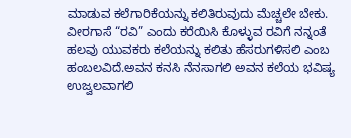ಮಾಡುವ ಕಲೆಗಾರಿಕೆಯನ್ನು ಕಲಿತಿರುವುದು ಮೆಚ್ಚಲೇ ಬೇಕು.
ವೀರಗಾಸೆ “ರವಿ” ಎಂದು ಕರೆಯಿಸಿ ಕೊಳ್ಳುವ ರವಿಗೆ ನನ್ನಂತೆ ಹಲವು ಯುವಕರು ಕಲೆಯನ್ನು ಕಲಿತು ಹೆಸರುಗಳಿಸಲಿ ಎಂಬ ಹಂಬಲವಿದೆ.ಅವನ ಕನಸಿ ನೆನಸಾಗಲಿ ಅವನ ಕಲೆಯ ಭವಿಷ್ಯ ಉಜ್ವಲವಾಗಲಿ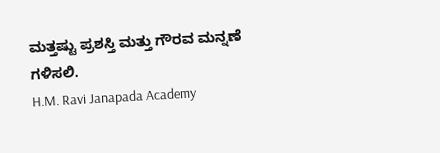ಮತ್ತಷ್ಟು ಪ್ರಶಸ್ತಿ ಮತ್ತು ಗೌರವ ಮನ್ನಣೆ ಗಳಿಸಲಿ.
H.M. Ravi Janapada Academy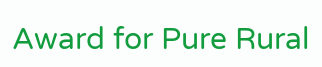Award for Pure Rural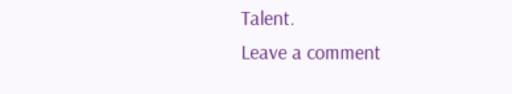Talent.
Leave a comment